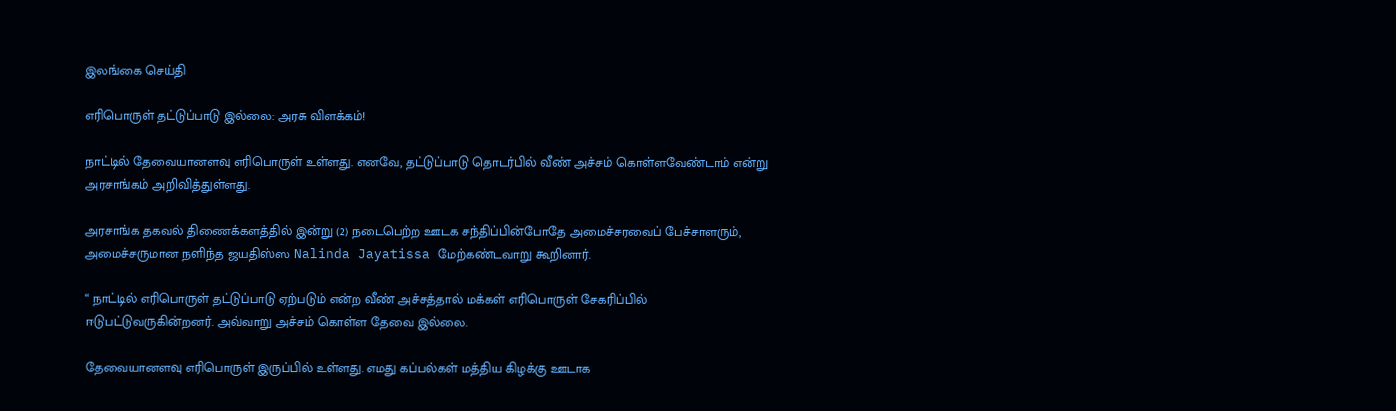இலங்கை செய்தி

எரிபொருள் தட்டுப்பாடு இல்லை: அரசு விளக்கம்!

நாட்டில் தேவையானளவு எரிபொருள் உள்ளது. எனவே, தட்டுப்பாடு தொடர்பில் வீண் அச்சம் கொள்ளவேண்டாம் என்று அரசாங்கம் அறிவித்துள்ளது.

அரசாங்க தகவல் திணைக்களத்தில் இன்று (2) நடைபெற்ற ஊடக சந்திப்பின்போதே அமைச்சரவைப் பேச்சாளரும், அமைச்சருமான நளிந்த ஜயதிஸ்ஸ Nalinda Jayatissa மேற்கண்டவாறு கூறினார்.

“ நாட்டில் எரிபொருள் தட்டுப்பாடு ஏற்படும் என்ற வீண் அச்சத்தால் மக்கள் எரிபொருள் சேகரிப்பில் ஈடுபட்டுவருகின்றனர். அவ்வாறு அச்சம் கொள்ள தேவை இல்லை.

தேவையானளவு எரிபொருள் இருப்பில் உள்ளது. எமது கப்பல்கள் மத்திய கிழக்கு ஊடாக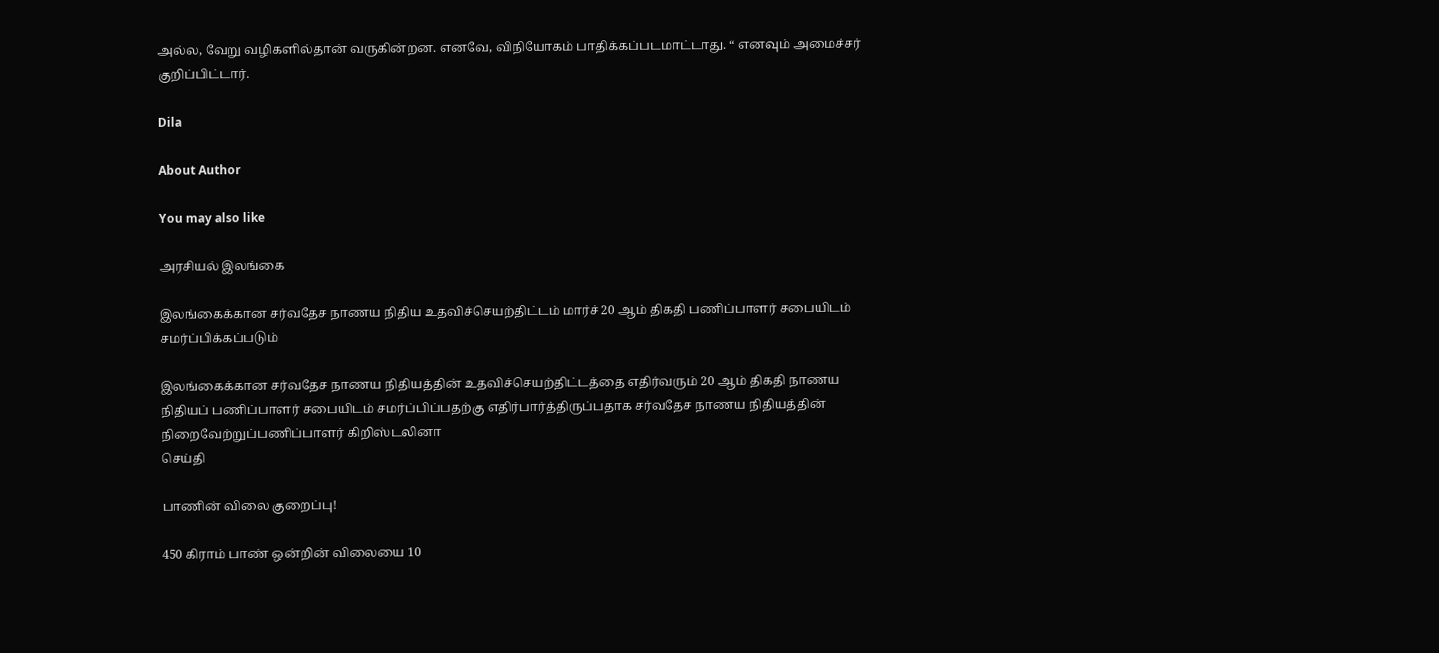அல்ல, வேறு வழிகளில்தான் வருகின்றன. எனவே, விநியோகம் பாதிக்கப்படமாட்டாது. “ எனவும் அமைச்சர் குறிப்பிட்டார்.

Dila

About Author

You may also like

அரசியல் இலங்கை

இலங்கைக்கான சர்வதேச நாணய நிதிய உதவிச்செயற்திட்டம் மார்ச் 20 ஆம் திகதி பணிப்பாளர் சபையிடம் சமர்ப்பிக்கப்படும்

இலங்கைக்கான சர்வதேச நாணய நிதியத்தின் உதவிச்செயற்திட்டத்தை எதிர்வரும் 20 ஆம் திகதி நாணய நிதியப் பணிப்பாளர் சபையிடம் சமர்ப்பிப்பதற்கு எதிர்பார்த்திருப்பதாக சர்வதேச நாணய நிதியத்தின் நிறைவேற்றுப்பணிப்பாளர் கிறிஸ்டலினா
செய்தி

பாணின் விலை குறைப்பு!

450 கிராம் பாண் ஒன்றின் விலையை 10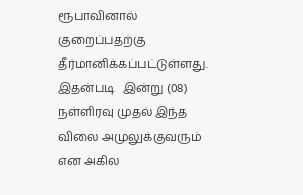ரூபாவினால் குறைப்பதற்கு தீர்மானிக்கப்பட்டுள்ளது. இதன்படி   இன்று (08) நள்ளிரவு முதல் இந்த விலை அமுலுக்குவரும் என அகில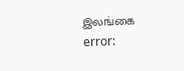இலங்கை
error: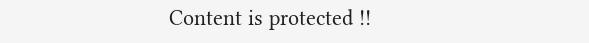Content is protected !!